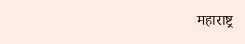महाराष्ट्र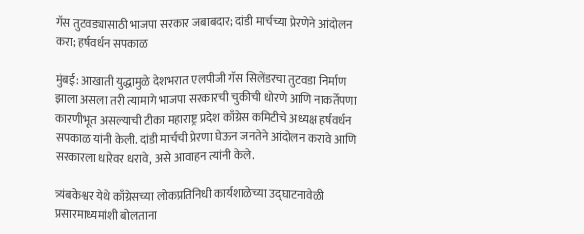गॅस तुटवड्यासाठी भाजपा सरकार जबाबदार; दांडी मार्चच्या प्रेरणेने आंदोलन करा; हर्षवर्धन सपकाळ

मुंबई: आखाती युद्धामुळे देशभरात एलपीजी गॅस सिलेंडरचा तुटवडा निर्माण झाला असला तरी त्यामागे भाजपा सरकारची चुकीची धोरणे आणि नाकर्तेपणा कारणीभूत असल्याची टीका महाराष्ट्र प्रदेश काँग्रेस कमिटीचे अध्यक्ष हर्षवर्धन सपकाळ यांनी केली. दांडी मार्चची प्रेरणा घेऊन जनतेने आंदोलन करावे आणि सरकारला धारेवर धरावे, असे आवाहन त्यांनी केले.

त्र्यंबकेश्वर येथे काँग्रेसच्या लोकप्रतिनिधी कार्यशाळेच्या उद्घाटनावेळी प्रसारमाध्यमांशी बोलताना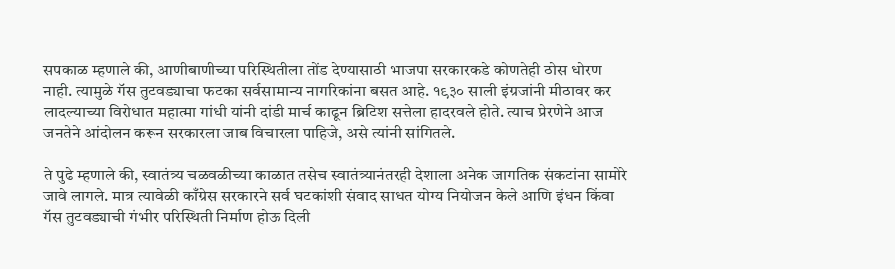सपकाळ म्हणाले की, आणीबाणीच्या परिस्थितीला तोंड देण्यासाठी भाजपा सरकारकडे कोणतेही ठोस धोरण नाही. त्यामुळे गॅस तुटवड्याचा फटका सर्वसामान्य नागरिकांना बसत आहे. १९३० साली इंग्रजांनी मीठावर कर लादल्याच्या विरोधात महात्मा गांधी यांनी दांडी मार्च काढून ब्रिटिश सत्तेला हादरवले होते. त्याच प्रेरणेने आज जनतेने आंदोलन करून सरकारला जाब विचारला पाहिजे, असे त्यांनी सांगितले.

ते पुढे म्हणाले की, स्वातंत्र्य चळवळीच्या काळात तसेच स्वातंत्र्यानंतरही देशाला अनेक जागतिक संकटांना सामोरे जावे लागले. मात्र त्यावेळी काँग्रेस सरकारने सर्व घटकांशी संवाद साधत योग्य नियोजन केले आणि इंधन किंवा गॅस तुटवड्याची गंभीर परिस्थिती निर्माण होऊ दिली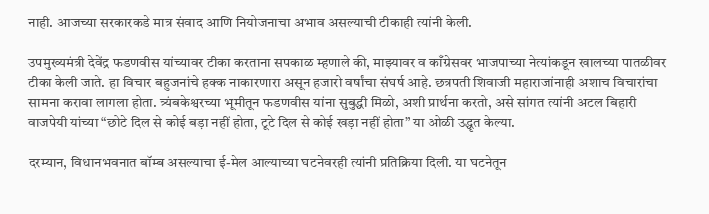नाही. आजच्या सरकारकडे मात्र संवाद आणि नियोजनाचा अभाव असल्याची टीकाही त्यांनी केली.

उपमुख्यमंत्री देवेंद्र फडणवीस यांच्यावर टीका करताना सपकाळ म्हणाले की, माझ्यावर व काँग्रेसवर भाजपाच्या नेत्यांकडून खालच्या पातळीवर टीका केली जाते. हा विचार बहुजनांचे हक्क नाकारणारा असून हजारो वर्षांचा संघर्ष आहे. छत्रपती शिवाजी महाराजांनाही अशाच विचारांचा सामना करावा लागला होता. त्र्यंबकेश्वरच्या भूमीतून फडणवीस यांना सुबुद्धी मिळो, अशी प्रार्थना करतो, असे सांगत त्यांनी अटल बिहारी वाजपेयी यांच्या “छोटे दिल से कोई बड़ा नहीं होता, टूटे दिल से कोई खड़ा नहीं होता” या ओळी उद्धृत केल्या.

दरम्यान, विधानभवनात बॉम्ब असल्याचा ई-मेल आल्याच्या घटनेवरही त्यांनी प्रतिक्रिया दिली. या घटनेतून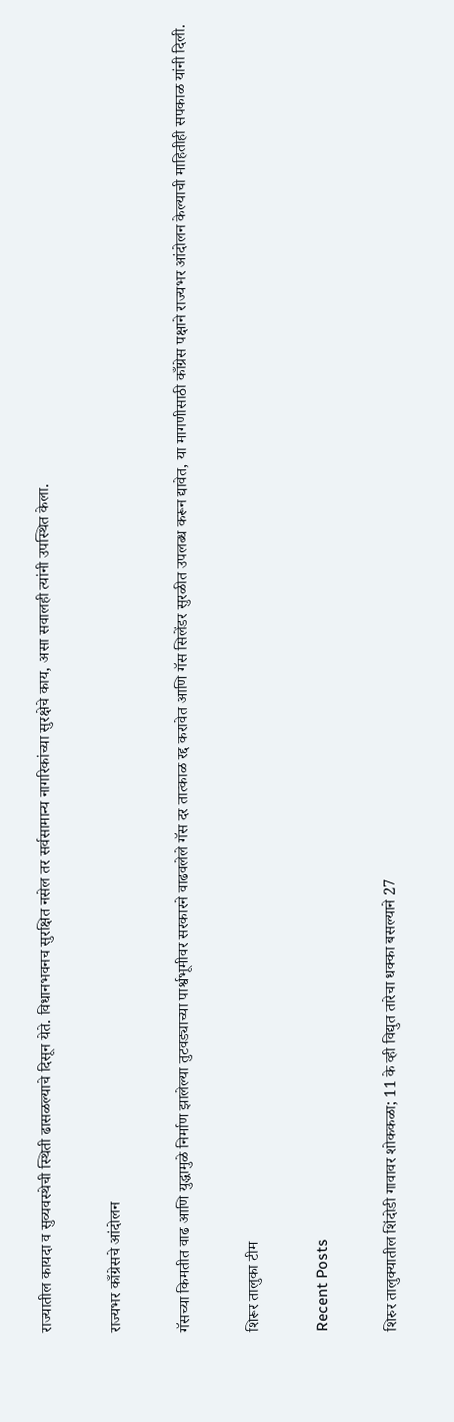राज्यातील कायदा व सुव्यवस्थेची स्थिती ढासळल्याचे दिसून येते. विधानभवनच सुरक्षित नसेल तर सर्वसामान्य नागरिकांच्या सुरक्षेचे काय, असा सवालही त्यांनी उपस्थित केला.

राज्यभर काँग्रेसचे आंदोलन

गॅसच्या किमतीत वाढ आणि युद्धामुळे निर्माण झालेल्या तुटवड्याच्या पार्श्वभूमीवर सरकारने वाढवलेले गॅस दर तात्काळ रद्द करावेत आणि गॅस सिलेंडर सुरळीत उपलब्ध करून द्यावेत, या मागणीसाठी काँग्रेस पक्षाने राज्यभर आंदोलन केल्याची माहितीही सपकाळ यांनी दिली.

शिरूर तालुका टीम

Recent Posts

शिरुर तालुक्यातील शिंदोडी गावावर शोककळा; 11 के व्ही विद्युत तारेचा धक्का बसल्याने 27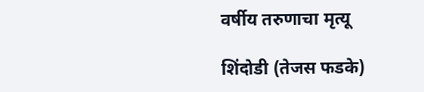वर्षीय तरुणाचा मृत्यू

शिंदोडी (तेजस फडके)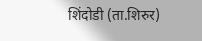शिंदोडी (ता.शिरुर)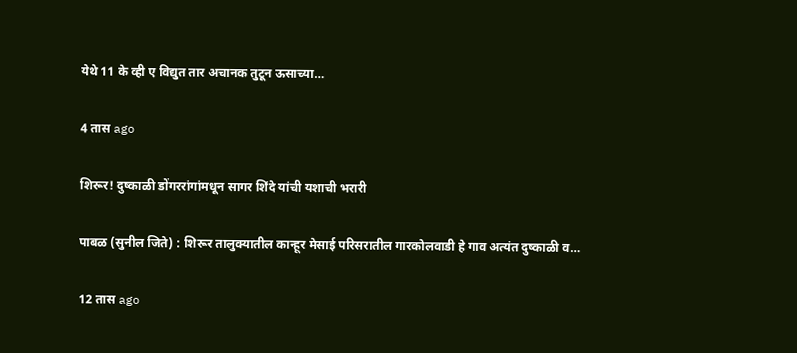येथे 11 के व्ही ए विद्युत तार अचानक तुटून ऊसाच्या…

4 तास ago

शिरूर! दुष्काळी डोंगररांगांमधून सागर शिंदे यांची यशाची भरारी

पाबळ (सुनील जिते) : शिरूर तालुक्यातील कान्हूर मेसाई परिसरातील गारकोलवाडी हे गाव अत्यंत दुष्काळी व…

12 तास ago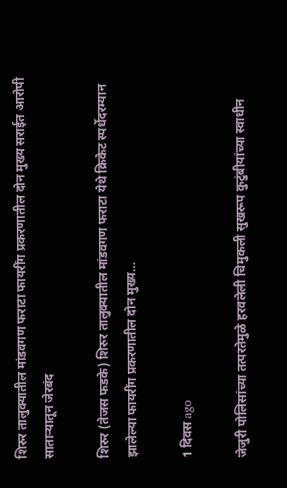शिरुर तालुक्यातील मांडवगण फराटा फायरींग प्रकरणातील दोन मुख्य सराईत आरोपी साताऱ्यातून जेरबंद

शिरुर (तेजस फडके) शिरुर तालुक्यातील मांडवगण फराटा येथे क्रिकेट स्पर्धेदरम्यान झालेल्या फायरींग प्रकरणातील दोन मुख्य…

1 दिवस ago

जेजुरी पोलिसांच्या तत्परतेमुळे हरवलेली चिमुकली सुखरूप कुटुंबीयांच्या स्वाधीन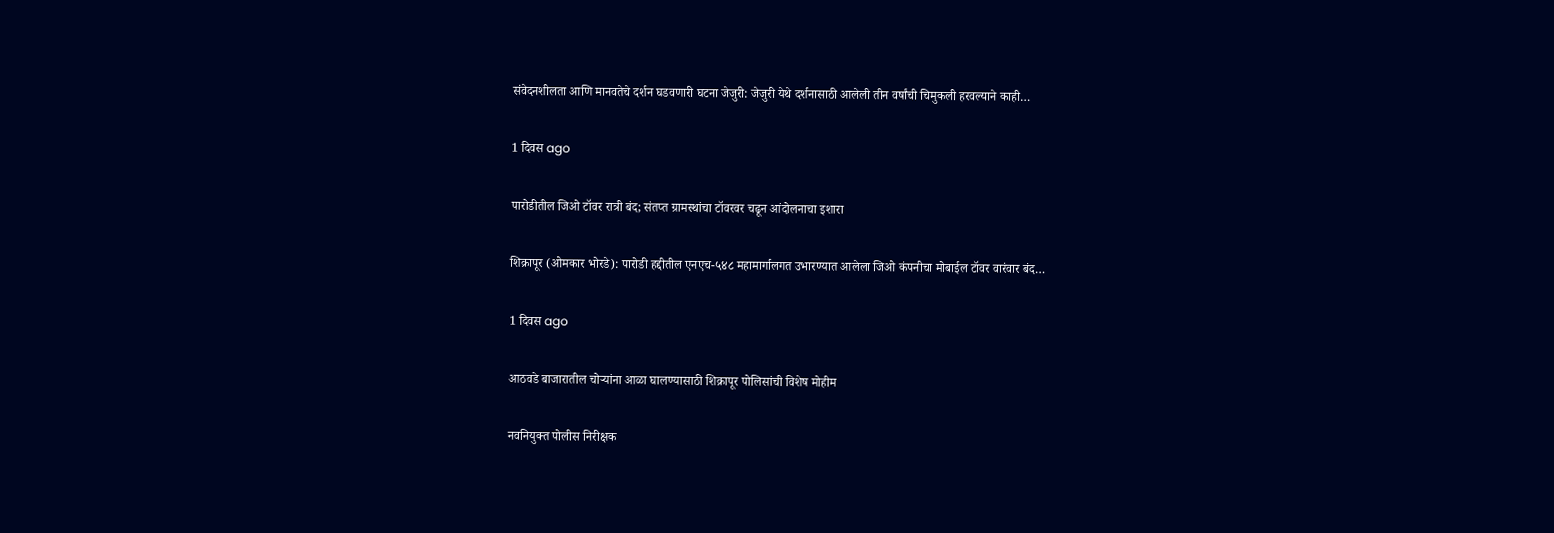संवेदनशीलता आणि मानवतेचे दर्शन घडवणारी घटना जेजुरी: जेजुरी येथे दर्शनासाठी आलेली तीन वर्षांची चिमुकली हरवल्याने काही…

1 दिवस ago

पारोडीतील जिओ टॉवर रात्री बंद; संतप्त ग्रामस्थांचा टॉवरवर चढून आंदोलनाचा इशारा

शिक्रापूर (ओमकार भोरडे): पारोडी हद्दीतील एनएच-५४८ महामार्गालगत उभारण्यात आलेला जिओ कंपनीचा मोबाईल टॉवर वारंवार बंद…

1 दिवस ago

आठवडे बाजारातील चोऱ्यांना आळा घालण्यासाठी शिक्रापूर पोलिसांची विशेष मोहीम

नवनियुक्त पोलीस निरीक्षक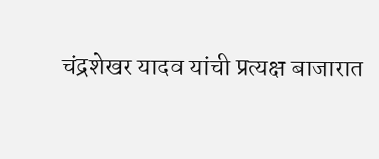चंद्रशेखर यादव यांची प्रत्यक्ष बाजारात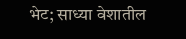भेट; साध्या वेशातील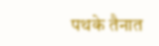पथके तैनात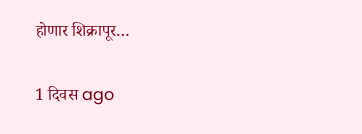होणार शिक्रापूर…

1 दिवस ago